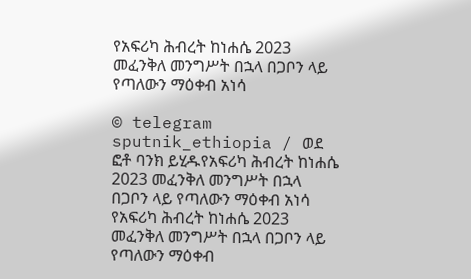የአፍሪካ ሕብረት ከነሐሴ 2023 መፈንቅለ መንግሥት በኋላ በጋቦን ላይ የጣለውን ማዕቀብ አነሳ

© telegram sputnik_ethiopia / ወደ ፎቶ ባንክ ይሂዱየአፍሪካ ሕብረት ከነሐሴ 2023 መፈንቅለ መንግሥት በኋላ በጋቦን ላይ የጣለውን ማዕቀብ አነሳ
የአፍሪካ ሕብረት ከነሐሴ 2023 መፈንቅለ መንግሥት በኋላ በጋቦን ላይ የጣለውን ማዕቀብ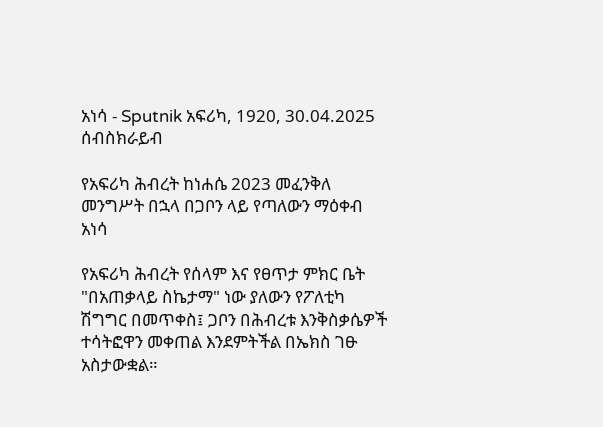አነሳ - Sputnik አፍሪካ, 1920, 30.04.2025
ሰብስክራይብ

የአፍሪካ ሕብረት ከነሐሴ 2023 መፈንቅለ መንግሥት በኋላ በጋቦን ላይ የጣለውን ማዕቀብ አነሳ

የአፍሪካ ሕብረት የሰላም እና የፀጥታ ምክር ቤት "በአጠቃላይ ስኬታማ" ነው ያለውን የፖለቲካ ሽግግር በመጥቀስ፤ ጋቦን በሕብረቱ እንቅስቃሴዎች ተሳትፎዋን መቀጠል እንደምትችል በኤክስ ገፁ አስታውቋል።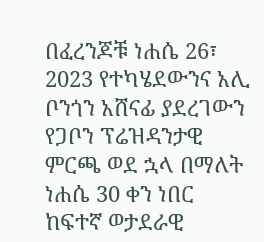በፈረንጆቹ ነሐሴ 26፣ 2023 የተካሄደውንና አሊ ቦንጎን አሸናፊ ያደረገውን የጋቦን ፕሬዝዳንታዊ ምርጫ ወደ ኋላ በማለት ነሐሴ 30 ቀን ነበር ከፍተኛ ወታደራዊ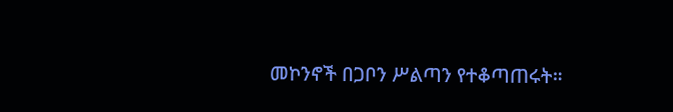መኮንኖች በጋቦን ሥልጣን የተቆጣጠሩት።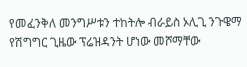የመፈንቅለ መንግሥቱን ተከትሎ ብራይስ ኦሊጊ ንጉዌማ የሽግግር ጊዜው ፕሬዝዳንት ሆነው መሾማቸው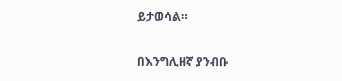ይታወሳል።

በእንግሊዘኛ ያንብቡ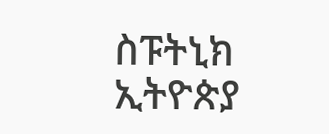ስፑትኒክ ኢትዮጵያ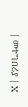| መተግበሪያ | X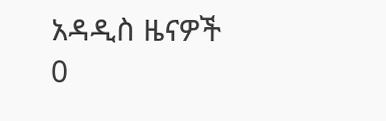አዳዲስ ዜናዎች
0